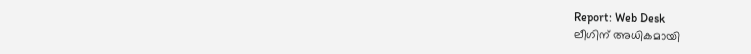Report: Web Desk
ലീഗിന് അധികമായി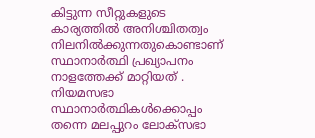കിട്ടുന്ന സീറ്റുകളുടെ കാര്യത്തിൽ അനിശ്ചിതത്വം നിലനിൽക്കുന്നതുകൊണ്ടാണ് സ്ഥാനാർത്ഥി പ്രഖ്യാപനം നാളത്തേക്ക് മാറ്റിയത് . നിയമസഭാ സ്ഥാനാർത്ഥികൾക്കൊപ്പം തന്നെ മലപ്പുറം ലോക്സഭാ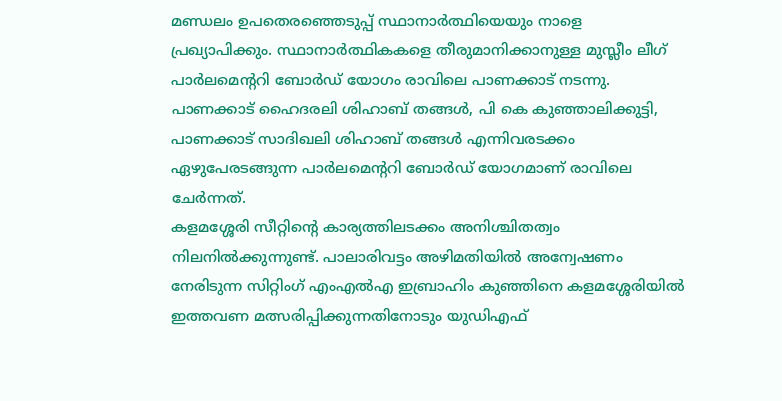മണ്ഡലം ഉപതെരഞ്ഞെടുപ്പ് സ്ഥാനാർത്ഥിയെയും നാളെ പ്രഖ്യാപിക്കും. സ്ഥാനാർത്ഥികകളെ തീരുമാനിക്കാനുള്ള മുസ്ലീം ലീഗ് പാർലമെൻ്ററി ബോർഡ് യോഗം രാവിലെ പാണക്കാട് നടന്നു. പാണക്കാട് ഹൈദരലി ശിഹാബ് തങ്ങൾ, പി കെ കുഞ്ഞാലിക്കുട്ടി, പാണക്കാട് സാദിഖലി ശിഹാബ് തങ്ങൾ എന്നിവരടക്കം ഏഴുപേരടങ്ങുന്ന പാർലമെൻ്ററി ബോർഡ് യോഗമാണ് രാവിലെ ചേർന്നത്.
കളമശ്ശേരി സീറ്റിന്റെ കാര്യത്തിലടക്കം അനിശ്ചിതത്വം നിലനിൽക്കുന്നുണ്ട്. പാലാരിവട്ടം അഴിമതിയിൽ അന്വേഷണം നേരിടുന്ന സിറ്റിംഗ് എംഎൽഎ ഇബ്രാഹിം കുഞ്ഞിനെ കളമശ്ശേരിയിൽ ഇത്തവണ മത്സരിപ്പിക്കുന്നതിനോടും യുഡിഎഫ്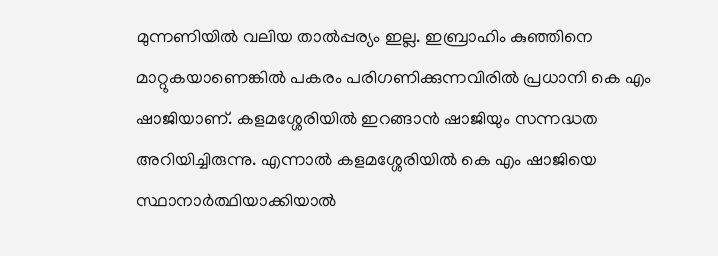മുന്നണിയിൽ വലിയ താൽപ്പര്യം ഇല്ല. ഇബ്രാഹിം കുഞ്ഞിനെ മാറ്റുകയാണെങ്കിൽ പകരം പരിഗണിക്കുന്നവിരിൽ പ്രധാനി കെ എം ഷാജിയാണ്. കളമശ്ശേരിയിൽ ഇറങ്ങാൻ ഷാജിയും സന്നദ്ധത അറിയിച്ചിരുന്നു. എന്നാൽ കളമശ്ശേരിയിൽ കെ എം ഷാജിയെ സ്ഥാനാർത്ഥിയാക്കിയാൽ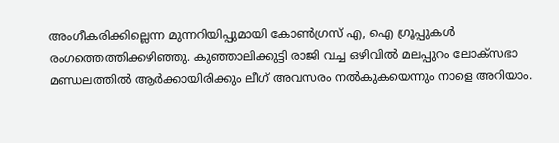അംഗീകരിക്കില്ലെന്ന മുന്നറിയിപ്പുമായി കോൺഗ്രസ് എ, ഐ ഗ്രൂപ്പുകൾ രംഗത്തെത്തിക്കഴിഞ്ഞു. കുഞ്ഞാലിക്കുട്ടി രാജി വച്ച ഒഴിവിൽ മലപ്പുറം ലോക്സഭാ മണ്ഡലത്തിൽ ആർക്കായിരിക്കും ലീഗ് അവസരം നൽകുകയെന്നും നാളെ അറിയാം.